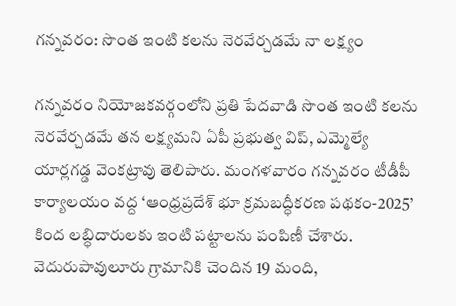గన్నవరం: సొంత ఇంటి కలను నెరవేర్చడమే నా లక్ష్యం

గన్నవరం నియోజకవర్గంలోని ప్రతి పేదవాడి సొంత ఇంటి కలను నెరవేర్చడమే తన లక్ష్యమని ఏపీ ప్రభుత్వ విప్, ఎమ్మెల్యే యార్లగడ్డ వెంకట్రావు తెలిపారు. మంగళవారం గన్నవరం టీడీపీ కార్యాలయం వద్ద ‘ఆంధ్రప్రదేశ్ భూ క్రమబద్ధీకరణ పథకం-2025’ కింద లబ్ధిదారులకు ఇంటి పట్టాలను పంపిణీ చేశారు. వెదురుపావులూరు గ్రామానికి చెందిన 19 మంది,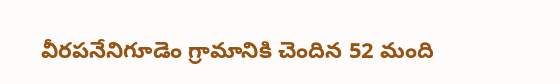వీరపనేనిగూడెం గ్రామానికి చెందిన 52 మంది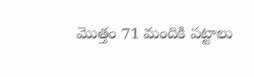మొత్తం 71 మందికి పట్టాలు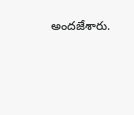అందజేశారు.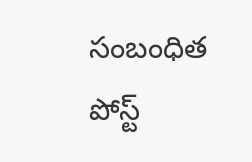సంబంధిత పోస్ట్